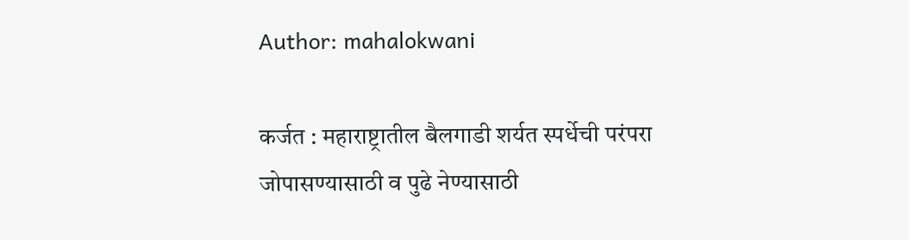Author: mahalokwani

कर्जत : महाराष्ट्रातील बैलगाडी शर्यत स्पर्धेची परंपरा जोपासण्यासाठी व पुढे नेण्यासाठी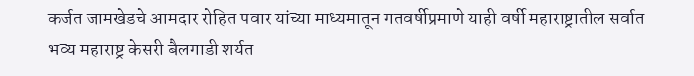कर्जत जामखेडचे आमदार रोहित पवार यांच्या माध्यमातून गतवर्षीप्रमाणे याही वर्षी महाराष्ट्रातील सर्वात भव्य महाराष्ट्र केसरी बैलगाडी शर्यत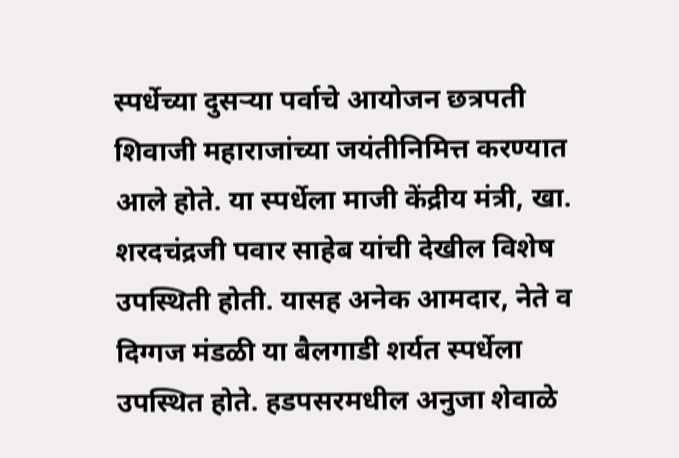स्पर्धेच्या दुसऱ्या पर्वाचे आयोजन छत्रपती शिवाजी महाराजांच्या जयंतीनिमित्त करण्यात आले होते. या स्पर्धेला माजी केंद्रीय मंत्री, खा. शरदचंद्रजी पवार साहेब यांची देखील विशेष उपस्थिती होती. यासह अनेक आमदार, नेते व दिग्गज मंडळी या बैलगाडी शर्यत स्पर्धेला उपस्थित होते. हडपसरमधील अनुजा शेवाळे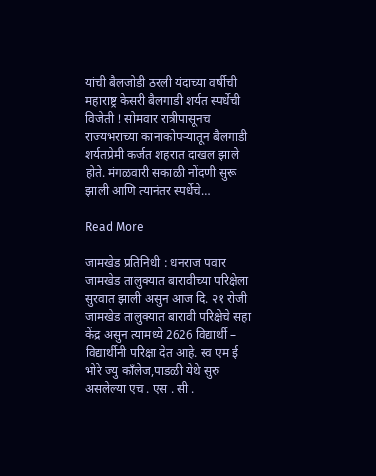यांची बैलजोडी ठरली यंदाच्या वर्षीची महाराष्ट्र केसरी बैलगाडी शर्यत स्पर्धेची विजेती ! सोमवार रात्रीपासूनच राज्यभराच्या कानाकोपऱ्यातून बैलगाडी शर्यतप्रेमी कर्जत शहरात दाखल झाले होते. मंगळवारी सकाळी नोंदणी सुरू झाली आणि त्यानंतर स्पर्धेचे…

Read More

जामखेड प्रतिनिधी : धनराज पवार जामखेड तालुक्यात बारावीच्या परिक्षेला सुरवात झाली असुन आज दि. २१ रोजी जामखेड तालुक्यात बारावी परिक्षेचे सहा केंद्र असुन त्यामध्ये 2626 विद्यार्थी – विद्यार्थीनी परिक्षा देत आहे. स्व एम ई भोरे ज्यु काँलेज,पाडळी येथे सुरु असलेल्या एच . एस . सी .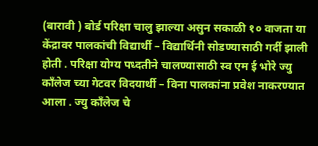(बारावी ) बोर्ड परिक्षा चालु झाल्या असुन सकाळी १० वाजता या केंद्रावर पालकांची विद्यार्थी – विद्यार्थिनी सोडण्यासाठी गर्दी झाली होती . परिक्षा योग्य पध्दतीने चालण्यासाठी स्व एम ई भोरे ज्यु काँलेज च्या गेटवर विदयार्थी – विना पालकांना प्रवेश नाकरण्यात आला . ज्यु काँलेज चे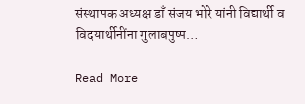संस्थापक अध्यक्ष डाँ संजय भोरे यांनी विद्यार्थी व विदयार्थीनींना गुलाबपुष्प…

Read More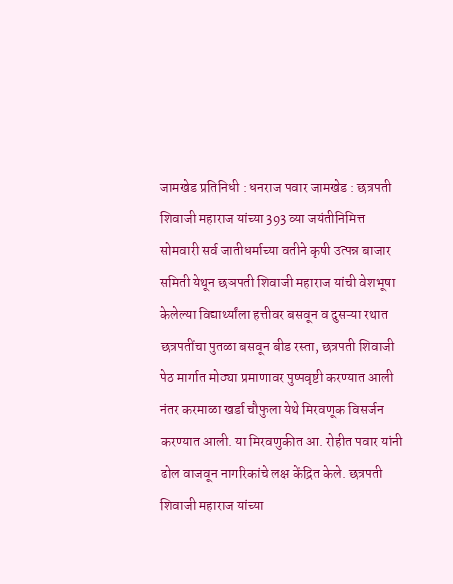जामखेड प्रतिनिधी : धनराज पवार जामखेड : छत्रपती शिवाजी महाराज यांच्या 393 व्या जयंतीनिमित्त सोमवारी सर्व जातीधर्माच्या वतीने कृषी उत्पन्न बाजार समिती येथून छञपती शिवाजी महाराज यांची वेशभूषा केलेल्या विद्यार्थ्यांला हत्तीवर बसवून व दुसऱ्या रथात छत्रपतींचा पुतळा बसवून बीड रस्ता, छत्रपती शिवाजी पेठ मार्गात मोठ्या प्रमाणावर पुष्पवृष्टी करण्यात आली नंतर करमाळा खर्डा चौफुला येथे मिरवणूक विसर्जन करण्यात आली. या मिरवणुकीत आ. रोहीत पवार यांनी ढोल वाजवून नागरिकांचे लक्ष केंद्रित केले. छत्रपती शिवाजी महाराज यांच्या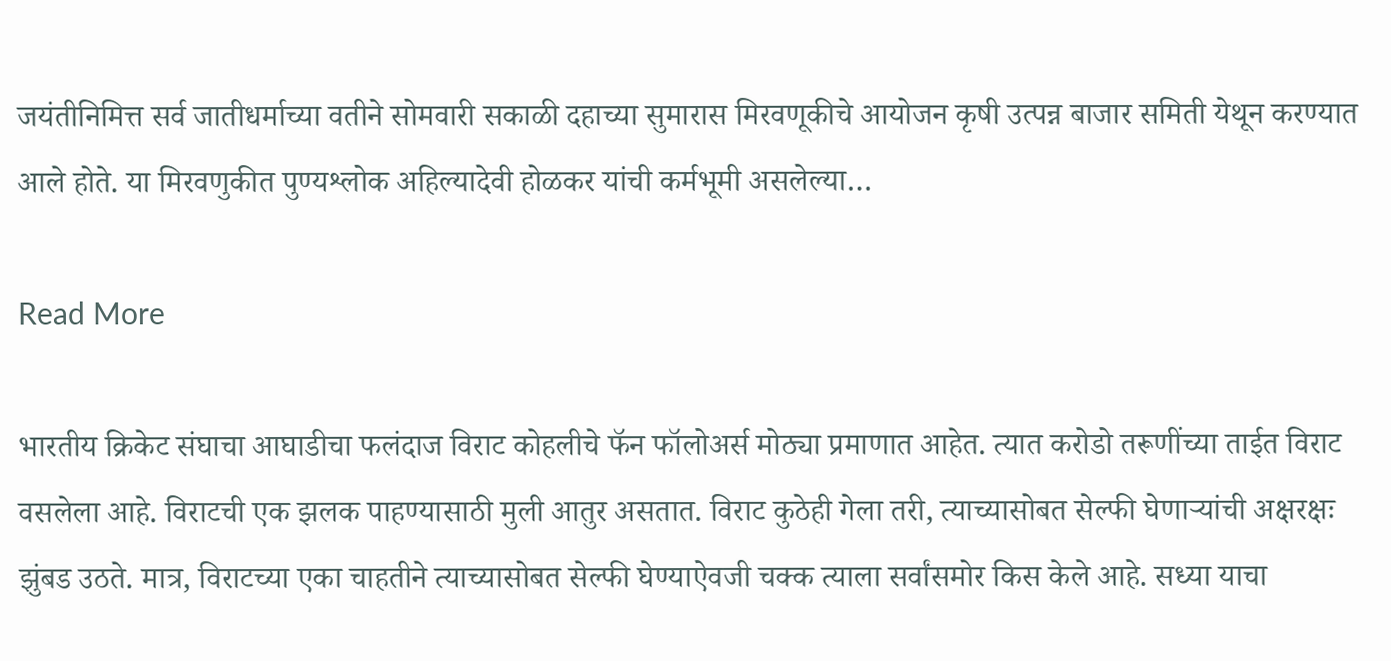जयंतीनिमित्त सर्व जातीधर्माच्या वतीने सोमवारी सकाळी दहाच्या सुमारास मिरवणूकीचे आयोजन कृषी उत्पन्न बाजार समिती येथून करण्यात आले होते. या मिरवणुकीत पुण्यश्लोक अहिल्यादेवी होळकर यांची कर्मभूमी असलेल्या…

Read More

भारतीय क्रिकेट संघाचा आघाडीचा फलंदाज विराट कोहलीचे फॅन फॉलोअर्स मोठ्या प्रमाणात आहेत. त्यात करोडो तरूणींच्या ताईत विराट वसलेला आहे. विराटची एक झलक पाहण्यासाठी मुली आतुर असतात. विराट कुठेही गेला तरी, त्याच्यासोबत सेल्फी घेणाऱ्यांची अक्षरक्षः झुंबड उठते. मात्र, विराटच्या एका चाहतीने त्याच्यासोबत सेल्फी घेण्याऐवजी चक्क त्याला सर्वांसमोर किस केले आहे. सध्या याचा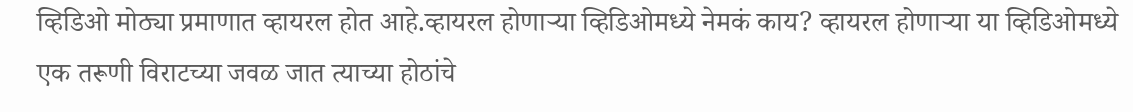व्हिडिओ मोठ्या प्रमाणात व्हायरल होत आहे.व्हायरल होणाऱ्या व्हिडिओमध्ये नेमकं काय? व्हायरल होणाऱ्या या व्हिडिओमध्ये एक तरूणी विराटच्या जवळ जात त्याच्या होठांचे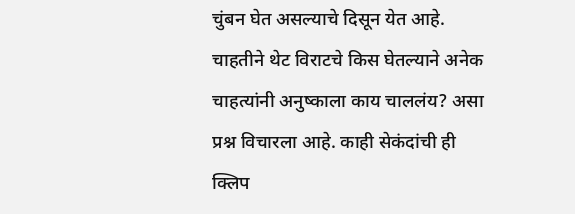चुंबन घेत असल्याचे दिसून येत आहे. चाहतीने थेट विराटचे किस घेतल्याने अनेक चाहत्यांनी अनुष्काला काय चाललंय? असा प्रश्न विचारला आहे. काही सेकंदांची ही क्लिप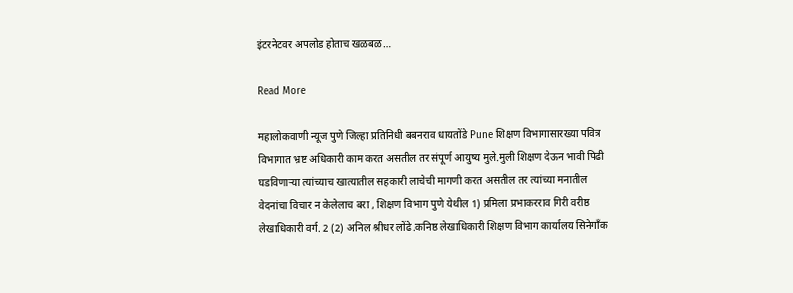इंटरनेटवर अपलोड होताच खळबळ…

Read More

महालोकवाणी न्यूज पुणे जिल्हा प्रतिनिधी बबनराव धायतोंडे Pune शिक्षण विभागासारख्या पवित्र विभागात भ्रष्ट अधिकारी काम करत असतील तर संपूर्ण आयुष्य मुले.मुली शिक्षण देऊन भावी पिढी घडविणाऱ्या त्यांच्याच खात्यातील सहकारी लाचेची मागणी करत असतील तर त्यांच्या मनातील वेदनांचा विचार न केलेलाच बरा , शिक्षण विभाग पुणे येथील 1) प्रमिला प्रभाकरराव गिरी वरीष्ठ लेखाधिकारी वर्ग. 2 (2) अनिल श्रीधर लोंढे.कनिष्ठ लेखाधिकारी शिक्षण विभाग कार्यालय सिनेगाँक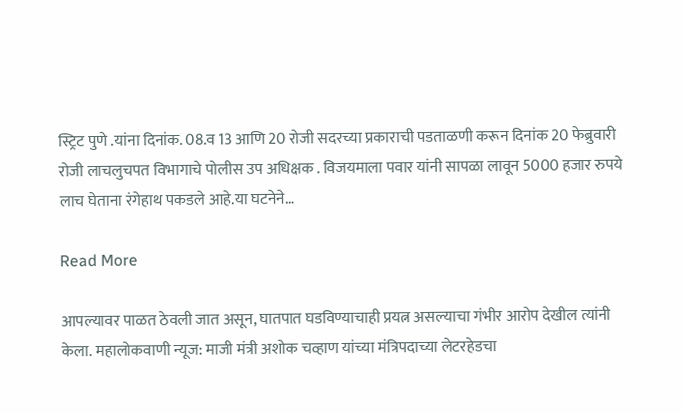स्ट्रिट पुणे .यांना दिनांक. 08.व 13 आणि 20 रोजी सदरच्या प्रकाराची पडताळणी करून दिनांक 20 फेब्रुवारी रोजी लाचलुचपत विभागाचे पोलीस उप अधिक्षक . विजयमाला पवार यांनी सापळा लावून 5000 हजार रुपये लाच घेताना रंगेहाथ पकडले आहे.या घटनेने…

Read More

आपल्यावर पाळत ठेवली जात असून, घातपात घडविण्याचाही प्रयत्न असल्याचा गंभीर आरोप देखील त्यांनी केला. महालोकवाणी न्यूज: माजी मंत्री अशोक चव्हाण यांच्या मंत्रिपदाच्या लेटरहेडचा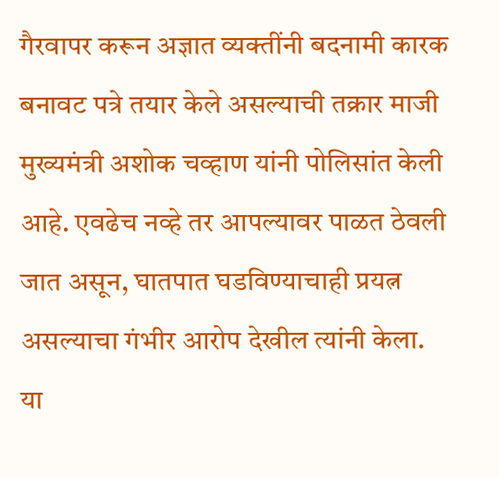गैरवापर करून अज्ञात व्यक्तींनी बदनामी कारक बनावट पत्रे तयार केले असल्याची तक्रार माजी मुख्यमंत्री अशोक चव्हाण यांनी पोलिसांत केली आहे. एवढेच नव्हे तर आपल्यावर पाळत ठेवली जात असून, घातपात घडविण्याचाही प्रयत्न असल्याचा गंभीर आरोप देखील त्यांनी केला. या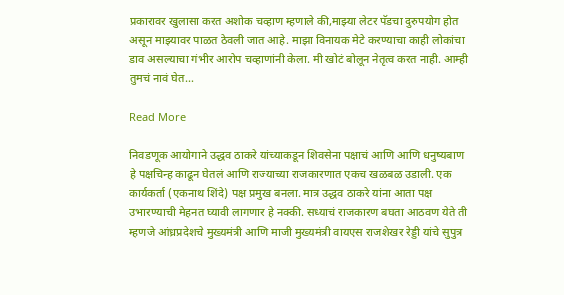प्रकारावर खुलासा करत अशोक चव्हाण म्हणाले की,माझ्या लेटर पॅडचा दुरुपयोग होत असून माझ्यावर पाळत ठेवली जात आहे. माझा विनायक मेटे करण्याचा काही लोकांचा डाव असल्याचा गंभीर आरोप चव्हाणांनी केला. मी खोटं बोलून नेतृत्व करत नाही. आम्ही तुमचं नावं घेत…

Read More

निवडणूक आयोगाने उद्धव ठाकरे यांच्याकडून शिवसेना पक्षाचं आणि आणि धनुष्यबाण हे पक्षचिन्ह काढून घेतलं आणि राज्याच्या राजकारणात एकच खळबळ उडाली. एक कार्यकर्ता (एकनाथ शिंदे) पक्ष प्रमुख बनला. मात्र उद्धव ठाकरे यांना आता पक्ष उभारण्याची मेहनत घ्यावी लागणार हे नक्की. सध्याचं राजकारण बघता आठवण येते ती म्हणजे आंध्रप्रदेशचे मुख्यमंत्री आणि माजी मुख्यमंत्री वायएस राजशेखर रेड्डी यांचे सुपुत्र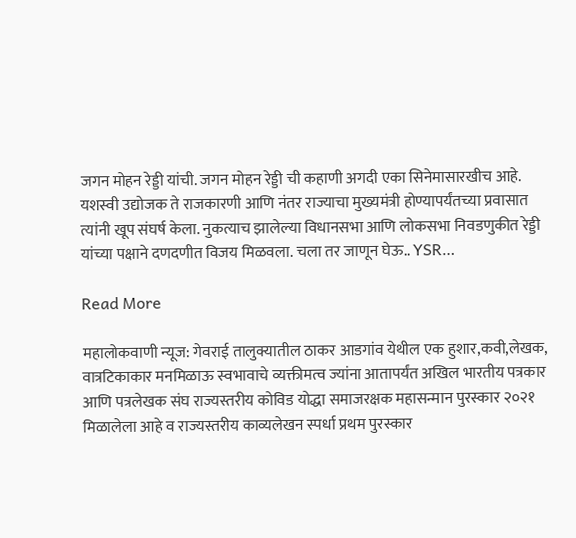जगन मोहन रेड्डी यांची. जगन मोहन रेड्डी ची कहाणी अगदी एका सिनेमासारखीच आहे. यशस्वी उद्योजक ते राजकारणी आणि नंतर राज्याचा मुख्यमंत्री होण्यापर्यंतच्या प्रवासात त्यांनी खूप संघर्ष केला. नुकत्याच झालेल्या विधानसभा आणि लोकसभा निवडणुकीत रेड्डी यांच्या पक्षाने दणदणीत विजय मिळवला. चला तर जाणून घेऊ.. YSR…

Read More

महालोकवाणी न्यूज: गेवराई तालुक्यातील ठाकर आडगांव येथील एक हुशार,कवी,लेखक, वात्रटिकाकार मनमिळाऊ स्वभावाचे व्यक्तीमत्व ज्यांना आतापर्यंत अखिल भारतीय पत्रकार आणि पत्रलेखक संघ राज्यस्तरीय कोविड योद्धा समाजरक्षक महासन्मान पुरस्कार २०२१ मिळालेला आहे व राज्यस्तरीय काव्यलेखन स्पर्धा प्रथम पुरस्कार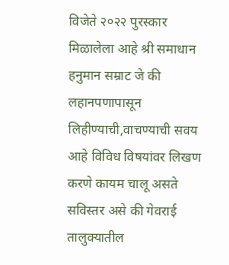विजेते २०२२ पुरस्कार मिळालेला आहे श्री समाधान हनुमान सम्राट जे की लहानपणापासून लिहीण्याची,वाचण्याची सवय आहे विविध विषयांवर लिखण करणे कायम चालू असते सविस्तर असे की गेवराई तालुक्यातील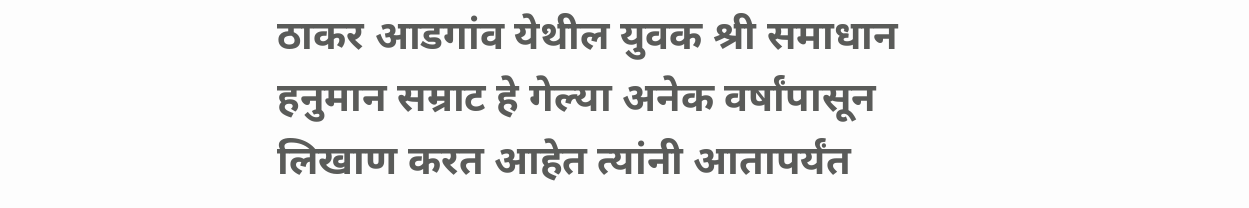ठाकर आडगांव येथील युवक श्री समाधान हनुमान सम्राट हे गेल्या अनेक वर्षांपासून लिखाण करत आहेत त्यांनी आतापर्यंत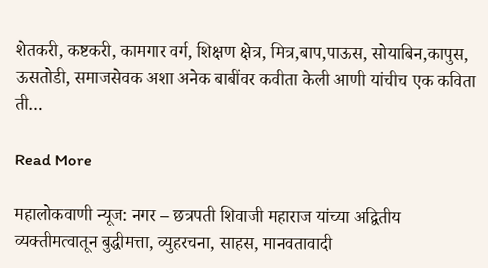शेतकरी, कष्टकरी, कामगार वर्ग, शिक्षण क्षेत्र, मित्र,बाप,पाऊस, सोयाबिन,कापुस, ऊसतोडी, समाजसेवक अशा अनेक बाबींवर कवीता केली आणी यांचीच एक कविता ती…

Read More

महालोकवाणी न्यूज: नगर – छत्रपती शिवाजी महाराज यांच्या अद्वितीय व्यक्तीमत्वातून बुद्धीमत्ता, व्युहरचना, साहस, मानवतावादी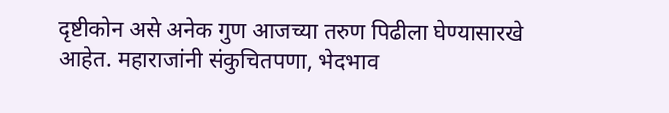दृष्टीकोन असे अनेक गुण आजच्या तरुण पिढीला घेण्यासारखे आहेत. महाराजांनी संकुचितपणा, भेदभाव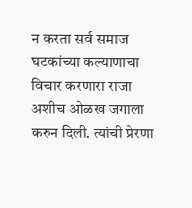न करता सर्व समाज घटकांच्या कल्याणाचा विचार करणारा राजा अशीच ओळख जगाला करुन दिली. त्यांची प्रेरणा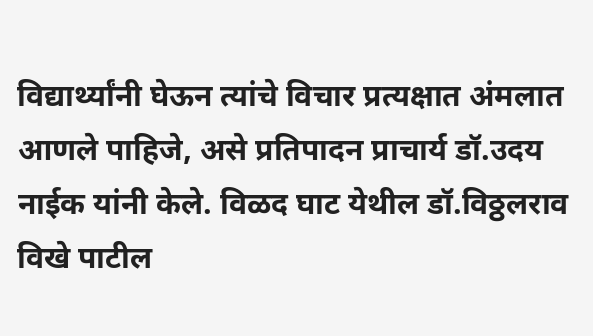विद्यार्थ्यांनी घेऊन त्यांचे विचार प्रत्यक्षात अंमलात आणले पाहिजे, असे प्रतिपादन प्राचार्य डॉ.उदय नाईक यांनी केले. विळद घाट येथील डॉ.विठ्ठलराव विखे पाटील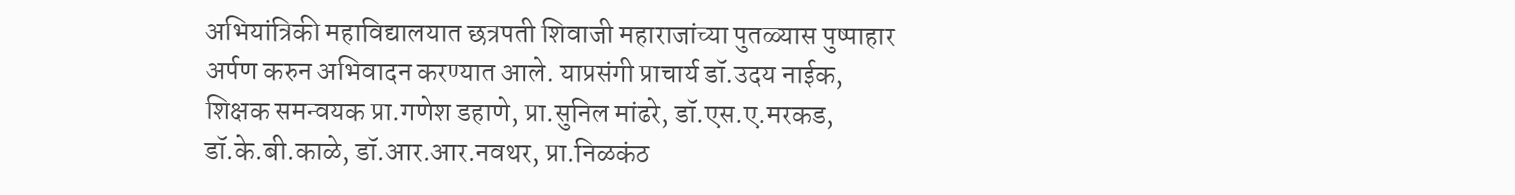अभियांत्रिकी महाविद्यालयात छत्रपती शिवाजी महाराजांच्या पुतळ्यास पुष्पाहार अर्पण करुन अभिवादन करण्यात आले. याप्रसंगी प्राचार्य डॉ.उदय नाईक, शिक्षक समन्वयक प्रा.गणेश डहाणे, प्रा.सुनिल मांढरे, डॉ.एस.ए.मरकड, डॉ.के.बी.काळे, डॉ.आर.आर.नवथर, प्रा.निळकंठ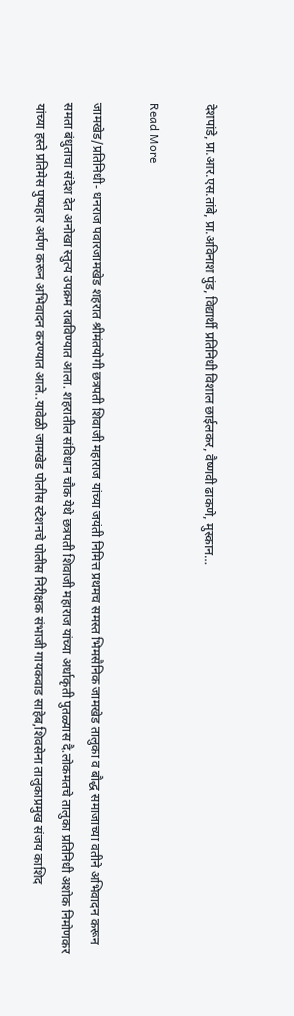देशपांडे, प्रा.आर.एस.तांबे, प्रा.अविनाश पुंड, विद्यार्थी प्रतिनिधी विशाल छाईलकर, वैष्णवी ढाकणे, मुस्कान…

Read More

जामखेड/प्रतिनिधी- धनराज पवारजामखेड शहरात श्रीमंतयोगी छत्रपती शिवाजी महाराज यांच्या जयंती निमित्त प्रथमच समस्त भिमसैनिक जामखेड तालुका व बौद्ध समाजाच्या वतीने अभिवादन करून समता बंधुताचा संदेश देत अनोखा स्तुत्य उपक्रम राबविण्यात आला. शहरातील संविधान चौक येथे छत्रपती शिवाजी महाराज यांच्या अर्धाकृती पुतळ्यास दै.लोकमतचे तालुका प्रतिनिधी अशोक निमोणकर यांच्या हस्ते प्रतिमेस पुष्पहार अर्पण करून अभिवादन करण्यात आले..यावेळी जामखेड पोलीस स्टेशनचे पोलीस निरीक्षक संभाजी गायकवाड साहेब,शिवसेना तालुकाप्रमुख संजय काशिद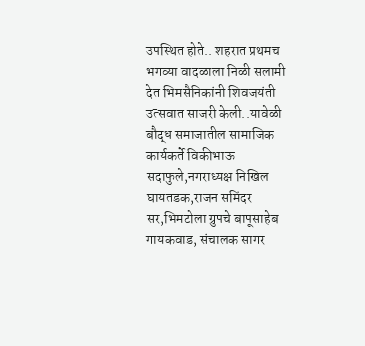उपस्थित होते.. शहरात प्रथमच भगव्या वादळाला निळी सलामी देत भिमसैनिकांनी शिवजयंती उत्सवात साजरी केली..यावेळी बौद्ध समाजातील सामाजिक कार्यकर्ते विकीभाऊ सदाफुले,नगराध्यक्ष निखिल घायतडक,राजन समिंदर सर,भिमटोला ग्रुपचे बापूसाहेब गायकवाड, संचालक सागर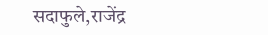सदाफुले,राजेंद्र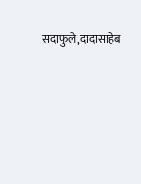सदाफुले,दादासाहेब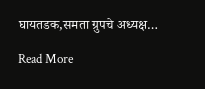घायतडक,समता ग्रुपचे अध्यक्ष…

Read More